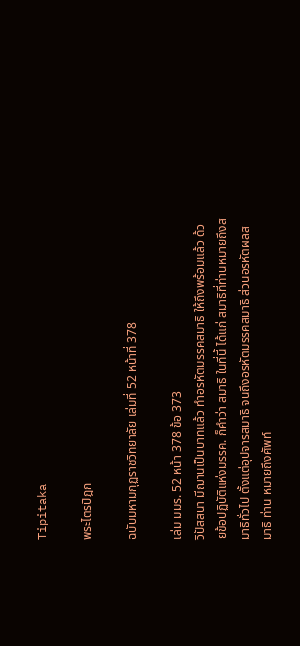Tipitaka

พระไตรปิฎก

ฉบับมหามกุฏราชวิทยาลัย เล่มที่ 52 หน้าที่ 378

เล่ม มมร. 52 หน้า 378 ข้อ 373
วิปัสสนา มีฌานเป็นบาทแล้ว ทำอรหัตมรรคสมาธิ ให้ถึงพร้อมแล้ว ด้วยข้อปฏิบัติแห่งมรรค. ก็คำว่า สมาธิ ในที่นี้ ได้แก่ สมาธิที่ท่านหมายถึงสมาธิทั่วไป ตั้งแต่อุปจารสมาธิ จนถึงอรหัตมรรคสมาธิ ส่วนอรหัตผลสมาธิ ท่าน หมายถึงศัพท์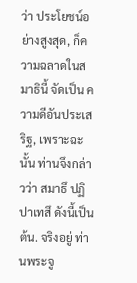ว่า ประโยชน์อย่างสูงสุด, ก็ความฉลาดในสมาธินี้ จัดเป็น ความดีอันประเสริฐ, เพราะฉะนั้น ท่านจึงกล่าวว่า สมาธึ ปฏิปาเทสึ ดังนี้เป็นต้น. จริงอยู่ ท่านพระจู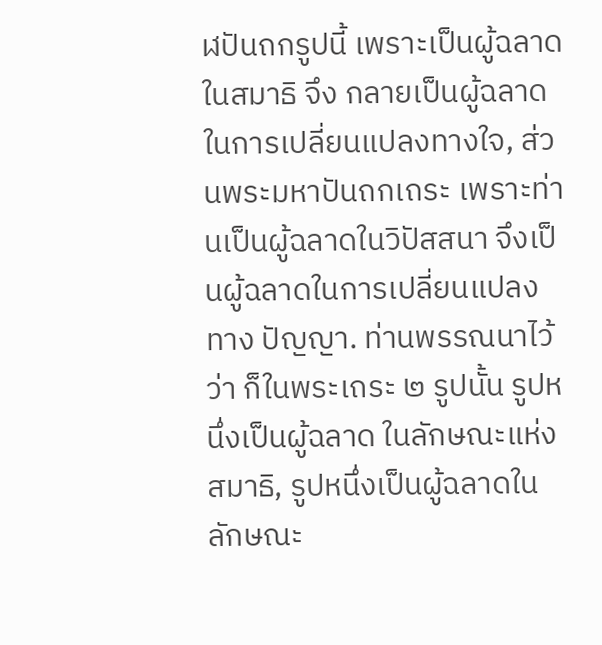ฬปันถกรูปนี้ เพราะเป็นผู้ฉลาดในสมาธิ จึง กลายเป็นผู้ฉลาดในการเปลี่ยนแปลงทางใจ, ส่วนพระมหาปันถกเถระ เพราะท่านเป็นผู้ฉลาดในวิปัสสนา จึงเป็นผู้ฉลาดในการเปลี่ยนแปลงทาง ปัญญา. ท่านพรรณนาไว้ว่า ก็ในพระเถระ ๒ รูปนั้น รูปหนึ่งเป็นผู้ฉลาด ในลักษณะแห่งสมาธิ, รูปหนึ่งเป็นผู้ฉลาดในลักษณะ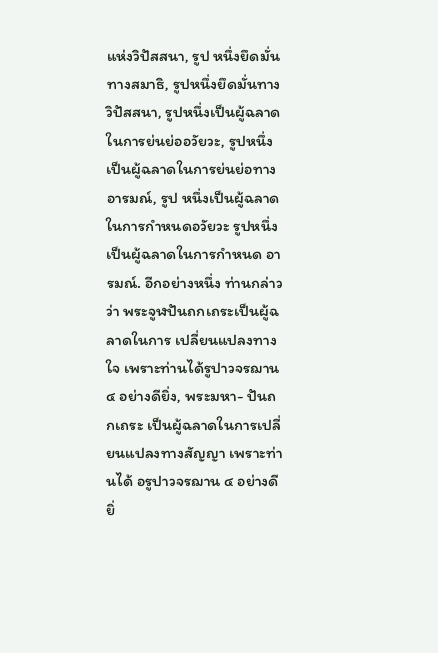แห่งวิปัสสนา, รูป หนึ่งยึดมั่นทางสมาธิ, รูปหนึ่งยึดมั่นทางวิปัสสนา, รูปหนึ่งเป็นผู้ฉลาด ในการย่นย่ออวัยวะ, รูปหนึ่งเป็นผู้ฉลาดในการย่นย่อทางอารมณ์, รูป หนึ่งเป็นผู้ฉลาดในการกำหนดอวัยวะ รูปหนึ่งเป็นผู้ฉลาดในการกำหนด อารมณ์. อีกอย่างหนึ่ง ท่านกล่าวว่า พระจูฬปันถกเถระเป็นผู้ฉลาดในการ เปลี่ยนแปลงทางใจ เพราะท่านได้รูปาวจรฌาน ๔ อย่างดียิ่ง, พระมหา- ปันถกเถระ เป็นผู้ฉลาดในการเปลี่ยนแปลงทางสัญญา เพราะท่านได้ อรูปาวจรฌาน ๔ อย่างดียิ่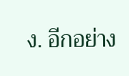ง. อีกอย่าง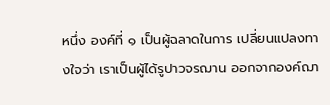หนึ่ง องค์ที่ ๑ เป็นผู้ฉลาดในการ เปลี่ยนแปลงทางใจว่า เราเป็นผู้ได้รูปาวจรฌาน ออกจากองค์ฌา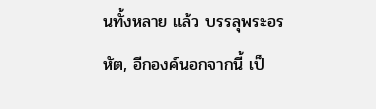นทั้งหลาย แล้ว บรรลุพระอรหัต, อีกองค์นอกจากนี้ เป็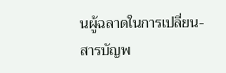นผู้ฉลาดในการเปลี่ยน-
สารบัญพ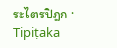ระไตรปิฎก · Tipiṭaka